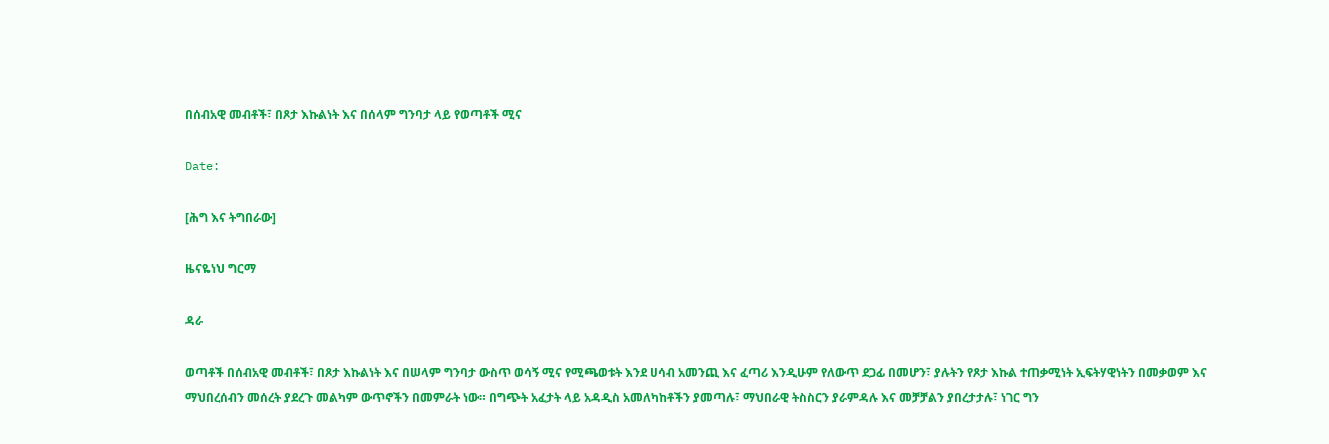በሰብአዊ መብቶች፣ በጾታ እኩልነት እና በሰላም ግንባታ ላይ የወጣቶች ሚና

Date:

[ሕግ እና ትግበራው]

ዜናዬነህ ግርማ

ዳራ

ወጣቶች በሰብአዊ መብቶች፣ በጾታ እኩልነት እና በሠላም ግንባታ ውስጥ ወሳኝ ሚና የሚጫወቱት እንደ ሀሳብ አመንጪ እና ፈጣሪ እንዲሁም የለውጥ ደጋፊ በመሆን፣ ያሉትን የጾታ እኩል ተጠቃሚነት ኢፍትሃዊነትን በመቃወም እና ማህበረሰብን መሰረት ያደረጉ መልካም ውጥኖችን በመምራት ነው። በግጭት አፈታት ላይ አዳዲስ አመለካከቶችን ያመጣሉ፣ ማህበራዊ ትስስርን ያራምዳሉ እና መቻቻልን ያበረታታሉ፣ ነገር ግን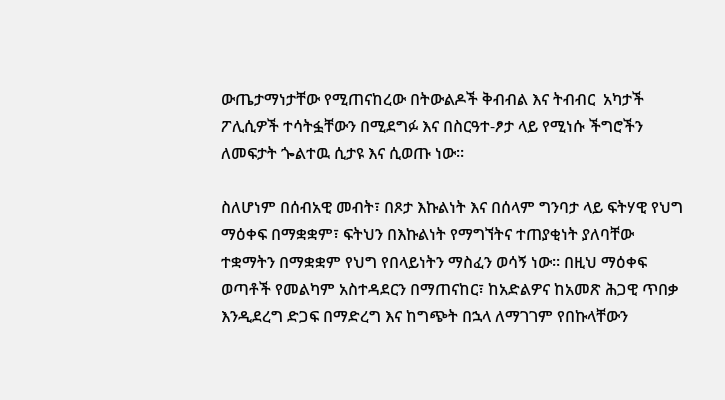ውጤታማነታቸው የሚጠናከረው በትውልዶች ቅብብል እና ትብብር  አካታች ፖሊሲዎች ተሳትፏቸውን በሚደግፉ እና በስርዓተ-ፆታ ላይ የሚነሱ ችግሮችን ለመፍታት ጐልተዉ ሲታዩ እና ሲወጡ ነው።

ስለሆነም በሰብአዊ መብት፣ በጾታ እኩልነት እና በሰላም ግንባታ ላይ ፍትሃዊ የህግ ማዕቀፍ በማቋቋም፣ ፍትህን በእኩልነት የማግኘትና ተጠያቂነት ያለባቸው ተቋማትን በማቋቋም የህግ የበላይነትን ማስፈን ወሳኝ ነው። በዚህ ማዕቀፍ ወጣቶች የመልካም አስተዳደርን በማጠናከር፣ ከአድልዎና ከአመጽ ሕጋዊ ጥበቃ እንዲደረግ ድጋፍ በማድረግ እና ከግጭት በኋላ ለማገገም የበኩላቸውን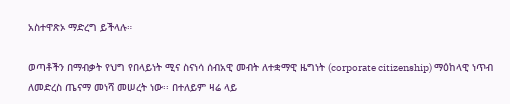አስተዋጽኦ ማድረግ ይችላሉ።

ወጣቶችን በማብቃት የህግ የበላይነት ሚና ስናነሳ ሰብአዊ መብት ለተቋማዊ ዜግነት (corporate citizenship) ማዕከላዊ ነጥብ ለመድረስ ጤናማ መነሻ መሠረት ነው፡፡ በተለይም ዛሬ ላይ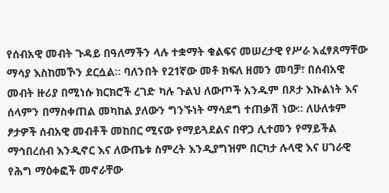የሰብአዊ መብት ጉዳይ በዓለማችን ላሉ ተቋማት ቁልፍና መሠረታዊ የሥራ አፈፃጸማቸው ማሳያ እስከመኾን ደርሷል። ባለንበት የ21ኛው መቶ ክፍለ ዘመን መባቻ፣ በሰብአዊ መብት ዙሪያ በሚነሱ ክርክሮች ረገድ ካሉ ጉልህ ለውጦች አንዱም በጾታ እኩልነት እና ሰላምን በማስቀጠል መካከል ያለውን ግንኙነት ማሳደግ ተጠቃሽ ነው። ለሁለቱም ፆታዎች ሰብአዊ መብቶች መከበር ሚናው የማይጓደልና በዋጋ ሊተመን የማይችል ማኅበረሰብ እንዲኖር እና ለውጤቱ ስምረት እንዲያግዝም በርካታ ሉላዊ እና ሀገራዊ የሕግ ማዕቀፎች መኖራቸው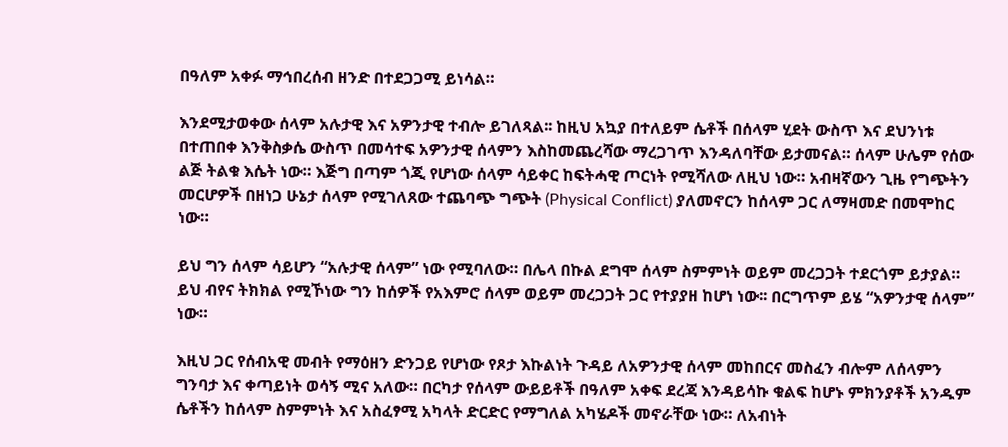በዓለም አቀፉ ማኅበረሰብ ዘንድ በተደጋጋሚ ይነሳል።

እንደሚታወቀው ሰላም አሉታዊ እና አዎንታዊ ተብሎ ይገለጻል፡፡ ከዚህ አኳያ በተለይም ሴቶች በሰላም ሂደት ውስጥ እና ደህንነቱ በተጠበቀ እንቅስቃሴ ውስጥ በመሳተፍ አዎንታዊ ሰላምን እስከመጨረሻው ማረጋገጥ እንዳለባቸው ይታመናል። ሰላም ሁሌም የሰው ልጅ ትልቁ እሴት ነው። እጅግ በጣም ጎጂ የሆነው ሰላም ሳይቀር ከፍትሓዊ ጦርነት የሚሻለው ለዚህ ነው። አብዛኛውን ጊዜ የግጭትን መርሆዎች በዘነጋ ሁኔታ ሰላም የሚገለጸው ተጨባጭ ግጭት (Physical Conflict) ያለመኖርን ከሰላም ጋር ለማዛመድ በመሞከር ነው።

ይህ ግን ሰላም ሳይሆን “አሉታዊ ሰላም” ነው የሚባለው። በሌላ በኩል ደግሞ ሰላም ስምምነት ወይም መረጋጋት ተደርጎም ይታያል። ይህ ብየና ትክክል የሚኾነው ግን ከሰዎች የአእምሮ ሰላም ወይም መረጋጋት ጋር የተያያዘ ከሆነ ነው፡፡ በርግጥም ይሄ “አዎንታዊ ሰላም” ነው።

እዚህ ጋር የሰብአዊ መብት የማዕዘን ድንጋይ የሆነው የጾታ እኩልነት ጉዳይ ለአዎንታዊ ሰላም መከበርና መስፈን ብሎም ለሰላምን ግንባታ እና ቀጣይነት ወሳኝ ሚና አለው። በርካታ የሰላም ውይይቶች በዓለም አቀፍ ደረጃ እንዳይሳኩ ቁልፍ ከሆኑ ምክንያቶች አንዱም ሴቶችን ከሰላም ስምምነት እና አስፈፃሚ አካላት ድርድር የማግለል አካሄዶች መኖራቸው ነው። ለአብነት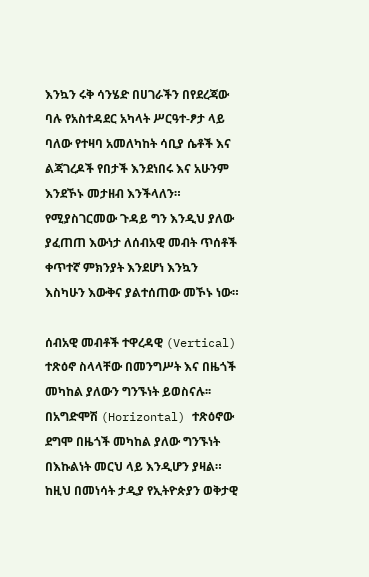እንኳን ሩቅ ሳንሄድ በሀገራችን በየደረጃው ባሉ የአስተዳደር አካላት ሥርዓተ-ፆታ ላይ ባለው የተዛባ አመለካከት ሳቢያ ሴቶች እና ልጃገረዶች የበታች እንደነበሩ እና አሁንም እንደኾኑ መታዘብ እንችላለን። የሚያስገርመው ጉዳይ ግን እንዲህ ያለው ያፈጠጠ እውነታ ለሰብአዊ መብት ጥሰቶች ቀጥተኛ ምክንያት እንደሆነ እንኳን እስካሁን እውቅና ያልተሰጠው መኾኑ ነው።

ሰብአዊ መብቶች ተዋረዳዊ (Vertical) ተጽዕኖ ስላላቸው በመንግሥት እና በዜጎች መካከል ያለውን ግንኙነት ይወስናሉ፡፡ በአግድሞሽ (Horizontal) ተጽዕኖው ደግሞ በዜጎች መካከል ያለው ግንኙነት በእኩልነት መርህ ላይ እንዲሆን ያዛል። ከዚህ በመነሳት ታዲያ የኢትዮጵያን ወቅታዊ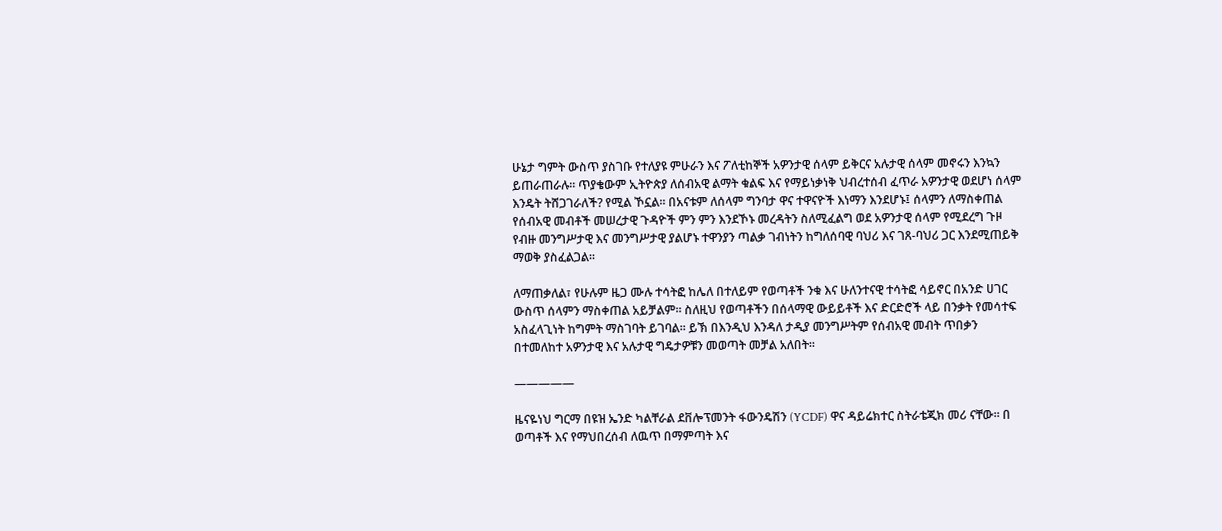ሁኔታ ግምት ውስጥ ያስገቡ የተለያዩ ምሁራን እና ፖለቲከኞች አዎንታዊ ሰላም ይቅርና አሉታዊ ሰላም መኖሩን እንኳን ይጠራጠራሉ። ጥያቄውም ኢትዮጵያ ለሰብአዊ ልማት ቁልፍ እና የማይነቃነቅ ህብረተሰብ ፈጥራ አዎንታዊ ወደሆነ ሰላም እንዴት ትሸጋገራለች? የሚል ኾኗል፡፡ በአናቱም ለሰላም ግንባታ ዋና ተዋናዮች እነማን እንደሆኑ፤ ሰላምን ለማስቀጠል የሰብአዊ መብቶች መሠረታዊ ጉዳዮች ምን ምን እንደኾኑ መረዳትን ስለሚፈልግ ወደ አዎንታዊ ሰላም የሚደረግ ጉዞ የብዙ መንግሥታዊ እና መንግሥታዊ ያልሆኑ ተዋንያን ጣልቃ ገብነትን ከግለሰባዊ ባህሪ እና ገጸ-ባህሪ ጋር እንደሚጠይቅ ማወቅ ያስፈልጋል፡፡

ለማጠቃለል፣ የሁሉም ዜጋ ሙሉ ተሳትፎ ከሌለ በተለይም የወጣቶች ንቁ እና ሁለንተናዊ ተሳትፎ ሳይኖር በአንድ ሀገር ውስጥ ሰላምን ማስቀጠል አይቻልም፡፡ ስለዚህ የወጣቶችን በሰላማዊ ውይይቶች እና ድርድሮች ላይ በንቃት የመሳተፍ አስፈላጊነት ከግምት ማስገባት ይገባል፡፡ ይኽ በእንዲህ እንዳለ ታዲያ መንግሥትም የሰብአዊ መብት ጥበቃን በተመለከተ አዎንታዊ እና አሉታዊ ግዴታዎቹን መወጣት መቻል አለበት፡፡

—————

ዜናዬነህ ግርማ በዩዝ ኤንድ ካልቸራል ደቨሎፕመንት ፋውንዴሽን (YCDF) ዋና ዳይሬክተር ስትራቴጂክ መሪ ናቸው። በ ወጣቶች እና የማህበረሰብ ለዉጥ በማምጣት እና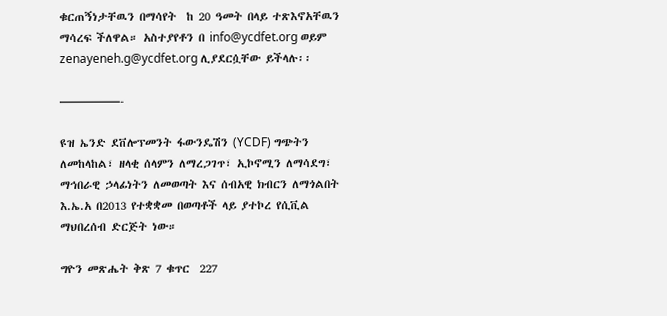ቁርጠኝነታቸዉን በማሳየት  ከ 20 ዓመት በላይ ተጽእኖአቸዉን ማሳረፍ ችለዋል። አስተያየቶን በ info@ycdfet.org ወይም zenayeneh.g@ycdfet.org ሊያደርሷቸው ይችላሉ፡፡

—————-

ዩዝ ኤንድ ደቨሎፕመንት ፋውንዴሽን (YCDF) ግጭትን ለመከላከል፣ ዘላቂ ሰላምን ለማረጋገጥ፣ ኢኮኖሚን ለማሳደግ፣ ማኅበራዊ ኃላፊነትን ለመወጣት እና ሰብአዊ ክብርን ለማጎልበት እ.ኤ.አ በ2013 የተቋቋመ በወጣቶች ላይ ያተኮረ የሲቪል ማህበረሰብ ድርጅት ነው።

ግዮን መጽሔት ቅጽ 7 ቁጥር  227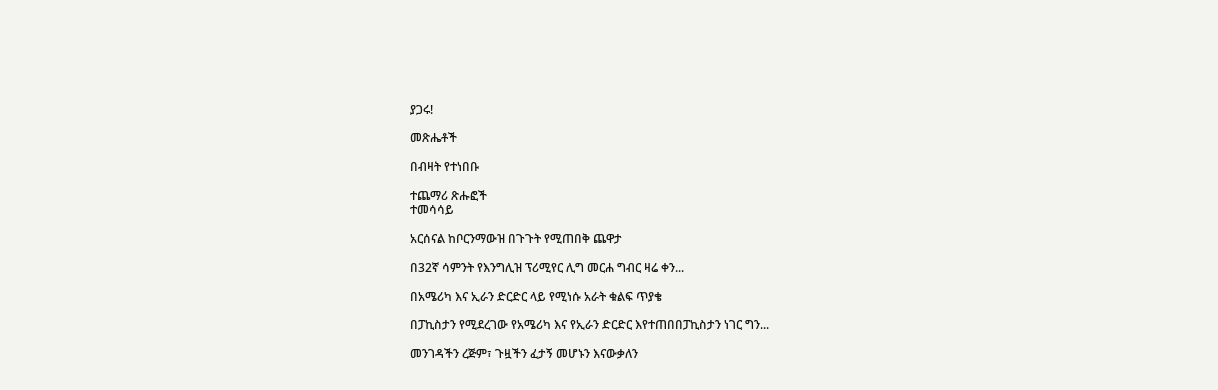ያጋሩ!

መጽሔቶች

በብዛት የተነበቡ

ተጨማሪ ጽሑፎች
ተመሳሳይ

አርሰናል ከቦርንማውዝ በጉጉት የሚጠበቅ ጨዋታ

በ32ኛ ሳምንት የእንግሊዝ ፕሪሚየር ሊግ መርሐ ግብር ዛሬ ቀን...

በአሜሪካ እና ኢራን ድርድር ላይ የሚነሱ አራት ቁልፍ ጥያቄ

በፓኪስታን የሚደረገው የአሜሪካ እና የኢራን ድርድር እየተጠበበፓኪስታን ነገር ግን...

መንገዳችን ረጅም፣ ጉዟችን ፈታኝ መሆኑን እናውቃለን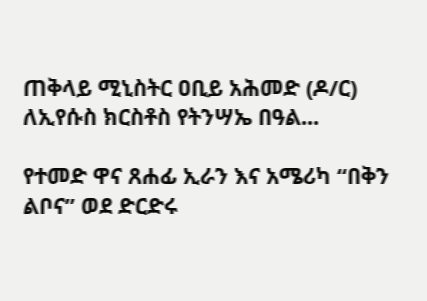ጠቅላይ ሚኒስትር ዐቢይ አሕመድ (ዶ/ር) ለኢየሱስ ክርስቶስ የትንሣኤ በዓል...

የተመድ ዋና ጸሐፊ ኢራን እና አሜሪካ “በቅን ልቦና” ወደ ድርድሩ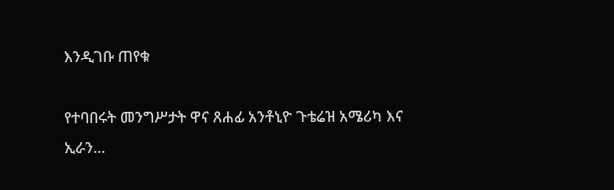እንዲገቡ ጠየቁ

የተባበሩት መንግሥታት ዋና ጸሐፊ አንቶኒዮ ጉቴሬዝ አሜሪካ እና ኢራን...